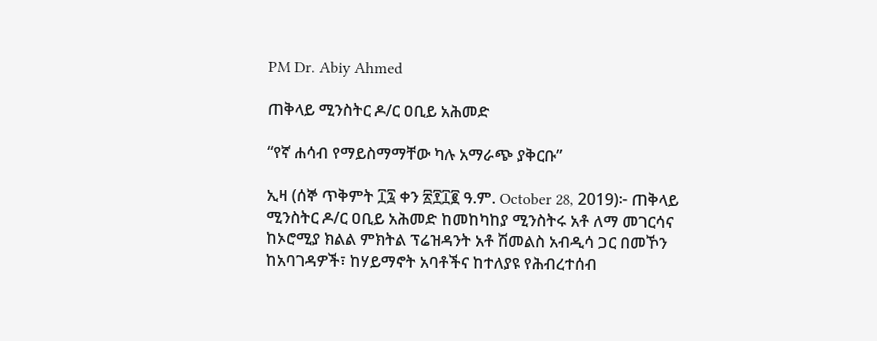PM Dr. Abiy Ahmed

ጠቅላይ ሚንስትር ዶ/ር ዐቢይ አሕመድ

“የኛ ሐሳብ የማይስማማቸው ካሉ አማራጭ ያቅርቡ”

ኢዛ (ሰኞ ጥቅምት ፲፯ ቀን ፳፻፲፪ ዓ.ም. October 28, 2019)፦ ጠቅላይ ሚንስትር ዶ/ር ዐቢይ አሕመድ ከመከካከያ ሚንስትሩ አቶ ለማ መገርሳና ከኦሮሚያ ክልል ምክትል ፕሬዝዳንት አቶ ሽመልስ አብዲሳ ጋር በመኾን ከአባገዳዎች፣ ከሃይማኖት አባቶችና ከተለያዩ የሕብረተሰብ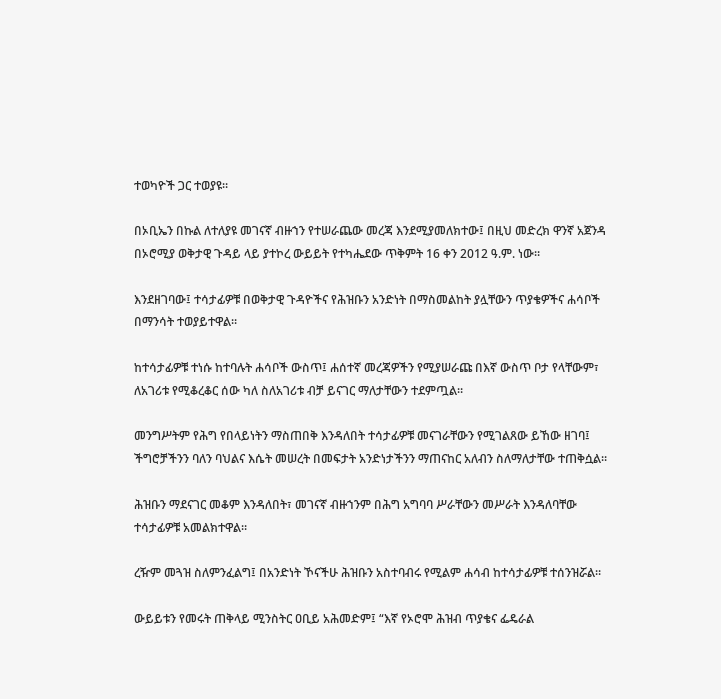ተወካዮች ጋር ተወያዩ።

በኦቢኤን በኩል ለተለያዩ መገናኛ ብዙኀን የተሠራጨው መረጃ እንደሚያመለክተው፤ በዚህ መድረክ ዋንኛ አጀንዳ በኦሮሚያ ወቅታዊ ጉዳይ ላይ ያተኮረ ውይይት የተካሔደው ጥቅምት 16 ቀን 2012 ዓ.ም. ነው።

እንደዘገባው፤ ተሳታፊዎቹ በወቅታዊ ጉዳዮችና የሕዝቡን አንድነት በማስመልከት ያሏቸውን ጥያቄዎችና ሐሳቦች በማንሳት ተወያይተዋል።

ከተሳታፊዎቹ ተነሱ ከተባሉት ሐሳቦች ውስጥ፤ ሐሰተኛ መረጃዎችን የሚያሠራጩ በእኛ ውስጥ ቦታ የላቸውም፣ ለአገሪቱ የሚቆረቆር ሰው ካለ ስለአገሪቱ ብቻ ይናገር ማለታቸውን ተደምጧል።

መንግሥትም የሕግ የበላይነትን ማስጠበቅ እንዳለበት ተሳታፊዎቹ መናገራቸውን የሚገልጸው ይኸው ዘገባ፤ ችግሮቻችንን ባለን ባህልና እሴት መሠረት በመፍታት አንድነታችንን ማጠናከር አለብን ስለማለታቸው ተጠቅሷል።

ሕዝቡን ማደናገር መቆም እንዳለበት፣ መገናኛ ብዙኀንም በሕግ አግባባ ሥራቸውን መሥራት እንዳለባቸው ተሳታፊዎቹ አመልክተዋል።

ረዥም መጓዝ ስለምንፈልግ፤ በአንድነት ኾናችሁ ሕዝቡን አስተባብሩ የሚልም ሐሳብ ከተሳታፊዎቹ ተሰንዝሯል።

ውይይቱን የመሩት ጠቅላይ ሚንስትር ዐቢይ አሕመድም፤ “እኛ የኦሮሞ ሕዝብ ጥያቄና ፌዴራል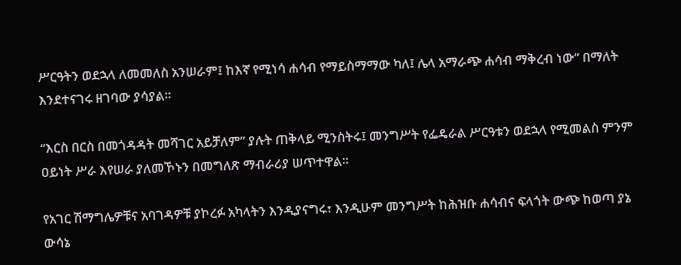ሥርዓትን ወደኋላ ለመመለስ አንሠራም፤ ከእኛ የሚነሳ ሐሳብ የማይስማማው ካለ፤ ሌላ አማራጭ ሐሳብ ማቅረብ ነው” በማለት እንደተናገሩ ዘገባው ያሳያል።

“እርስ በርስ በመጎዳዳት መሻገር አይቻለም” ያሉት ጠቅላይ ሚንስትሩ፤ መንግሥት የፌዴራል ሥርዓቱን ወደኋላ የሚመልስ ምንም ዐይነት ሥራ እየሠራ ያለመኾኑን በመግለጽ ማብራሪያ ሠጥተዋል።

የአገር ሽማግሌዎቹና አባገዳዎቹ ያኮረፉ አካላትን እንዲያናግሩ፣ እንዲሁም መንግሥት ከሕዝቡ ሐሳብና ፍላጎት ውጭ ከወጣ ያኔ ውሳኔ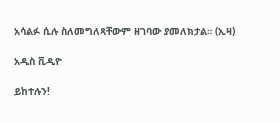አሳልፉ ሲሉ ስለመግለጻቸውም ዘገባው ያመለክታል። (ኢዛ)

አዲስ ቪዲዮ

ይከተሉን!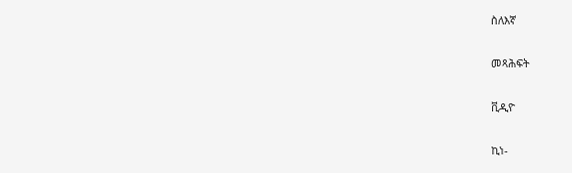ስለእኛ

መጻሕፍት

ቪዲዮ

ኪነ-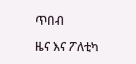ጥበብ

ዜና እና ፖለቲካ